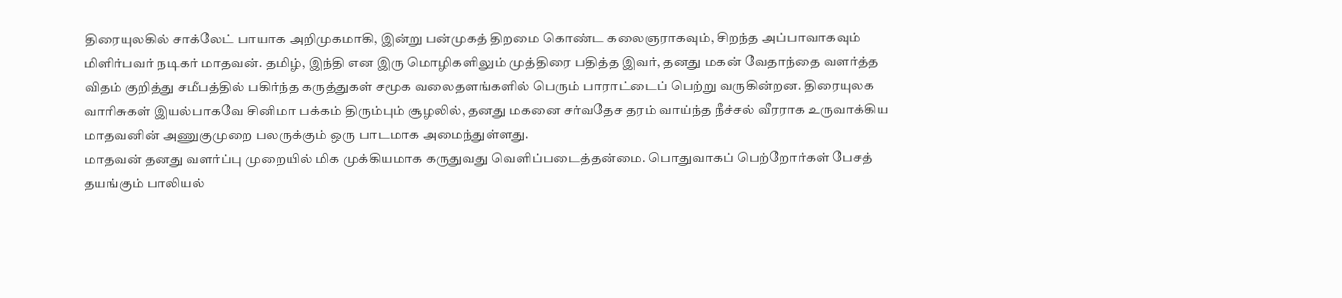திரையுலகில் சாக்லேட் பாயாக அறிமுகமாகி, இன்று பன்முகத் திறமை கொண்ட கலைஞராகவும், சிறந்த அப்பாவாகவும் மிளிர்பவர் நடிகர் மாதவன். தமிழ், இந்தி என இரு மொழிகளிலும் முத்திரை பதித்த இவர், தனது மகன் வேதாந்தை வளர்த்த விதம் குறித்து சமீபத்தில் பகிர்ந்த கருத்துகள் சமூக வலைதளங்களில் பெரும் பாராட்டைப் பெற்று வருகின்றன. திரையுலக வாரிசுகள் இயல்பாகவே சினிமா பக்கம் திரும்பும் சூழலில், தனது மகனை சர்வதேச தரம் வாய்ந்த நீச்சல் வீரராக உருவாக்கிய மாதவனின் அணுகுமுறை பலருக்கும் ஒரு பாடமாக அமைந்துள்ளது.
மாதவன் தனது வளர்ப்பு முறையில் மிக முக்கியமாக கருதுவது வெளிப்படைத்தன்மை. பொதுவாகப் பெற்றோர்கள் பேசத் தயங்கும் பாலியல்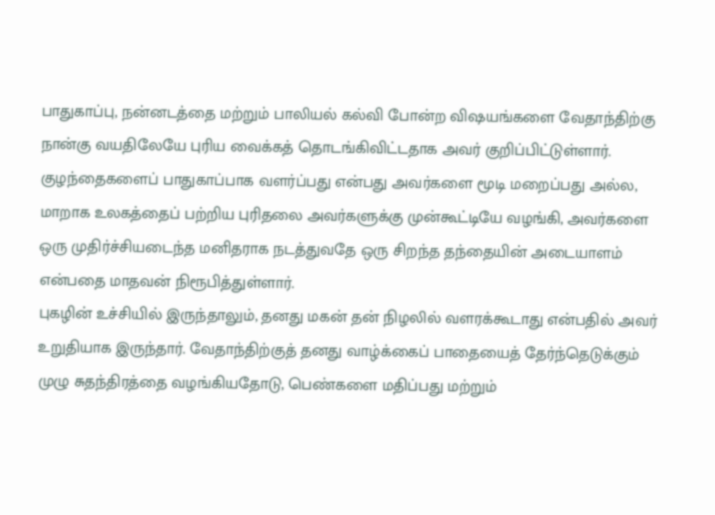பாதுகாப்பு, நன்னடத்தை மற்றும் பாலியல் கல்வி போன்ற விஷயங்களை வேதாந்திற்கு நான்கு வயதிலேயே புரிய வைக்கத் தொடங்கிவிட்டதாக அவர் குறிப்பிட்டுள்ளார். குழந்தைகளைப் பாதுகாப்பாக வளர்ப்பது என்பது அவர்களை மூடி மறைப்பது அல்ல, மாறாக உலகத்தைப் பற்றிய புரிதலை அவர்களுக்கு முன்கூட்டியே வழங்கி, அவர்களை ஒரு முதிர்ச்சியடைந்த மனிதராக நடத்துவதே ஒரு சிறந்த தந்தையின் அடையாளம் என்பதை மாதவன் நிரூபித்துள்ளார்.
புகழின் உச்சியில் இருந்தாலும், தனது மகன் தன் நிழலில் வளரக்கூடாது என்பதில் அவர் உறுதியாக இருந்தார். வேதாந்திற்குத் தனது வாழ்க்கைப் பாதையைத் தேர்ந்தெடுக்கும் முழு சுதந்திரத்தை வழங்கியதோடு, பெண்களை மதிப்பது மற்றும்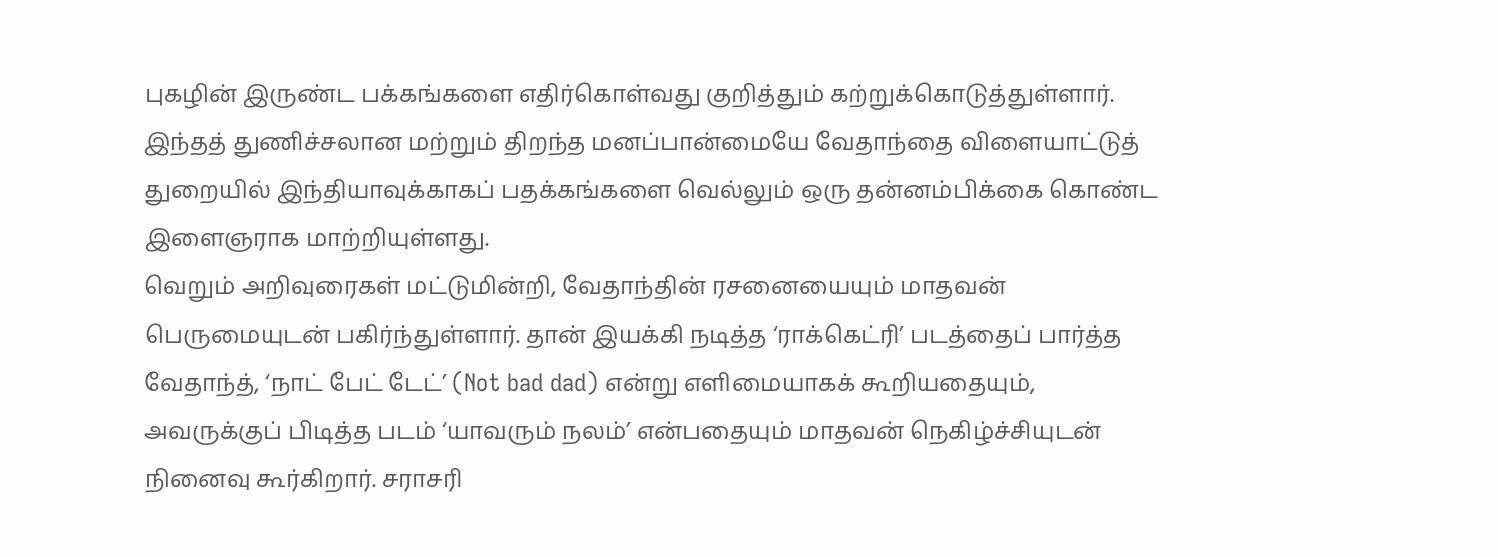புகழின் இருண்ட பக்கங்களை எதிர்கொள்வது குறித்தும் கற்றுக்கொடுத்துள்ளார். இந்தத் துணிச்சலான மற்றும் திறந்த மனப்பான்மையே வேதாந்தை விளையாட்டுத் துறையில் இந்தியாவுக்காகப் பதக்கங்களை வெல்லும் ஒரு தன்னம்பிக்கை கொண்ட இளைஞராக மாற்றியுள்ளது.
வெறும் அறிவுரைகள் மட்டுமின்றி, வேதாந்தின் ரசனையையும் மாதவன் பெருமையுடன் பகிர்ந்துள்ளார். தான் இயக்கி நடித்த ‘ராக்கெட்ரி’ படத்தைப் பார்த்த வேதாந்த், ‘நாட் பேட் டேட்’ (Not bad dad) என்று எளிமையாகக் கூறியதையும், அவருக்குப் பிடித்த படம் ‘யாவரும் நலம்’ என்பதையும் மாதவன் நெகிழ்ச்சியுடன் நினைவு கூர்கிறார். சராசரி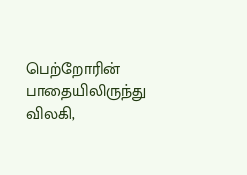பெற்றோரின் பாதையிலிருந்து விலகி,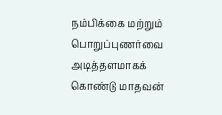நம்பிக்கை மற்றும் பொறுப்புணர்வை அடித்தளமாகக் கொண்டு மாதவன்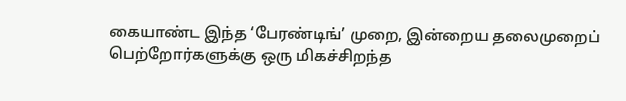கையாண்ட இந்த ‘பேரண்டிங்’ முறை, இன்றைய தலைமுறைப் பெற்றோர்களுக்கு ஒரு மிகச்சிறந்த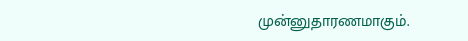முன்னுதாரணமாகும்.